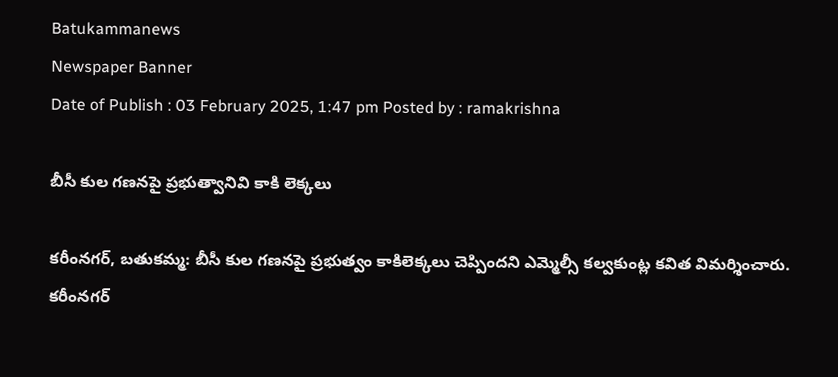Batukammanews
Newspaper Banner
Date of Publish : 03 February 2025, 1:47 pm Posted by : ramakrishna

బీసీ కుల గణనపై ప్రభుత్వానివి కాకి లెక్కలు

కరీంనగర్, బతుకమ్మ: బీసీ కుల గణనపై ప్రభుత్వం కాకిలెక్కలు చెప్పిందని ఎమ్మెల్సీ కల్వకుంట్ల కవిత విమర్శించారు. కరీంనగర్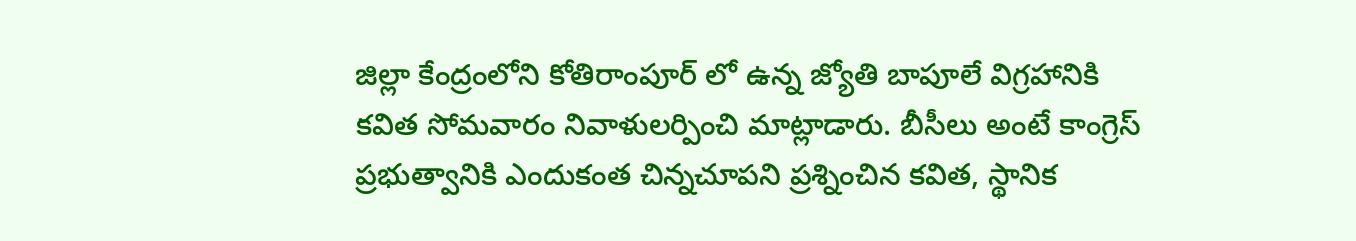జిల్లా కేంద్రంలోని కోతిరాంపూర్ లో ఉన్న జ్యోతి బాపూలే విగ్రహానికి కవిత సోమవారం నివాళులర్పించి మాట్లాడారు. బీసీలు అంటే కాంగ్రెస్ ప్రభుత్వానికి ఎందుకంత చిన్నచూపని ప్రశ్నించిన కవిత, స్థానిక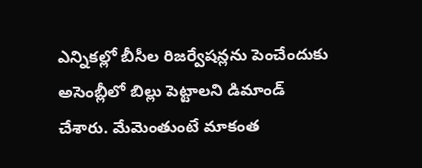ఎన్నికల్లో బీసీల రిజర్వేషన్లను పెంచేందుకు అసెంబ్లీలో బిల్లు పెట్టాలని డిమాండ్ చేశారు. మేమెంతుంటే మాకంత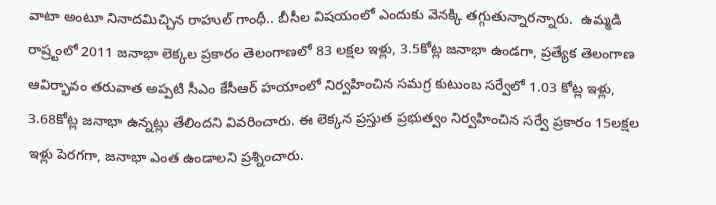వాటా అంటూ నినాదమిచ్చిన రాహుల్ గాంధీ.. బీసీల విషయంలో ఎందుకు వెనక్కి తగ్గుతున్నారన్నారు.  ఉమ్మడి రాష్ర్టంలో 2011 జనాభా లెక్కల ప్రకారం తెలంగాణలో 83 లక్షల ఇళ్లు, 3.5కోట్ల జనాభా ఉండగా, ప్రత్యేక తెలంగాణ ఆవిర్భావం తరువాత అప్పటి సీఎం కేసీఆర్ హయాంలో నిర్వహించిన సమగ్ర కుటుంబ సర్వేలో 1.03 కోట్ల ఇళ్లు, 3.68కోట్ల జనాభా ఉన్నట్లు తేలిందని వివరించారు. ఈ లెక్కన ప్రస్తుత ప్రభుత్వం నిర్వహించిన సర్వే ప్రకారం 15లక్షల ఇళ్లు పెరగగా, జనాభా ఎంత ఉండాలని ప్రశ్నించారు.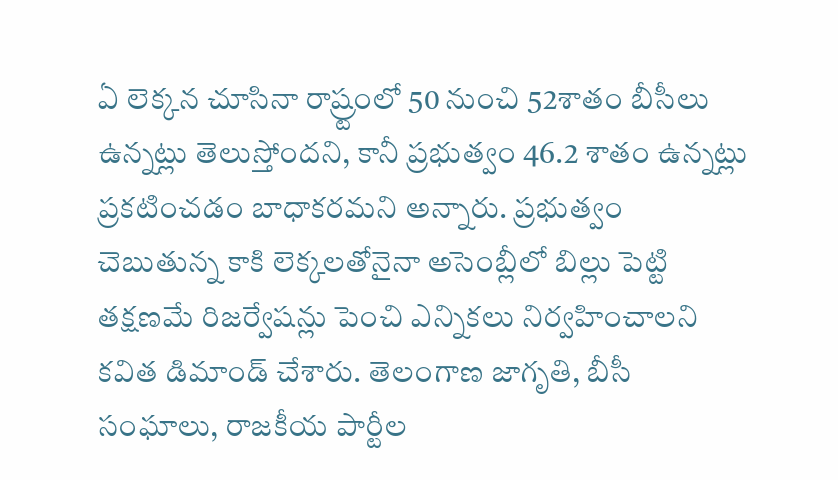ఏ లెక్కన చూసినా రాష్ర్టంలో 50 నుంచి 52శాతం బీసీలు ఉన్నట్లు తెలుస్తోందని, కానీ ప్రభుత్వం 46.2 శాతం ఉన్నట్లు ప్రకటించడం బాధాకరమని అన్నారు. ప్రభుత్వం చెబుతున్న కాకి లెక్కలతోనైనా అసెంబ్లీలో బిల్లు పెట్టి తక్షణమే రిజర్వేషన్లు పెంచి ఎన్నికలు నిర్వహించాలని కవిత డిమాండ్ చేశారు. తెలంగాణ జాగృతి, బీసీ సంఘాలు, రాజకీయ పార్టీల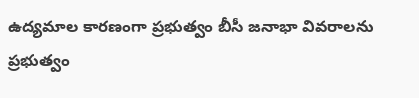ఉద్యమాల కారణంగా ప్రభుత్వం బీసీ జనాభా వివరాలను ప్రభుత్వం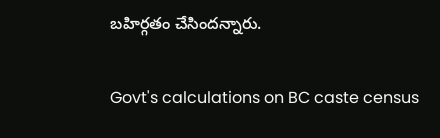బహిర్గతం చేసిందన్నారు.

Govt's calculations on BC caste census